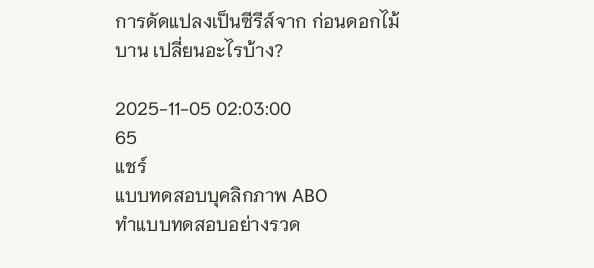การดัดแปลงเป็นซีรีส์จาก ก่อนดอกไม้บาน เปลี่ยนอะไรบ้าง?

2025-11-05 02:03:00
65
แชร์
แบบทดสอบบุคลิกภาพ ABO
ทำแบบทดสอบอย่างรวด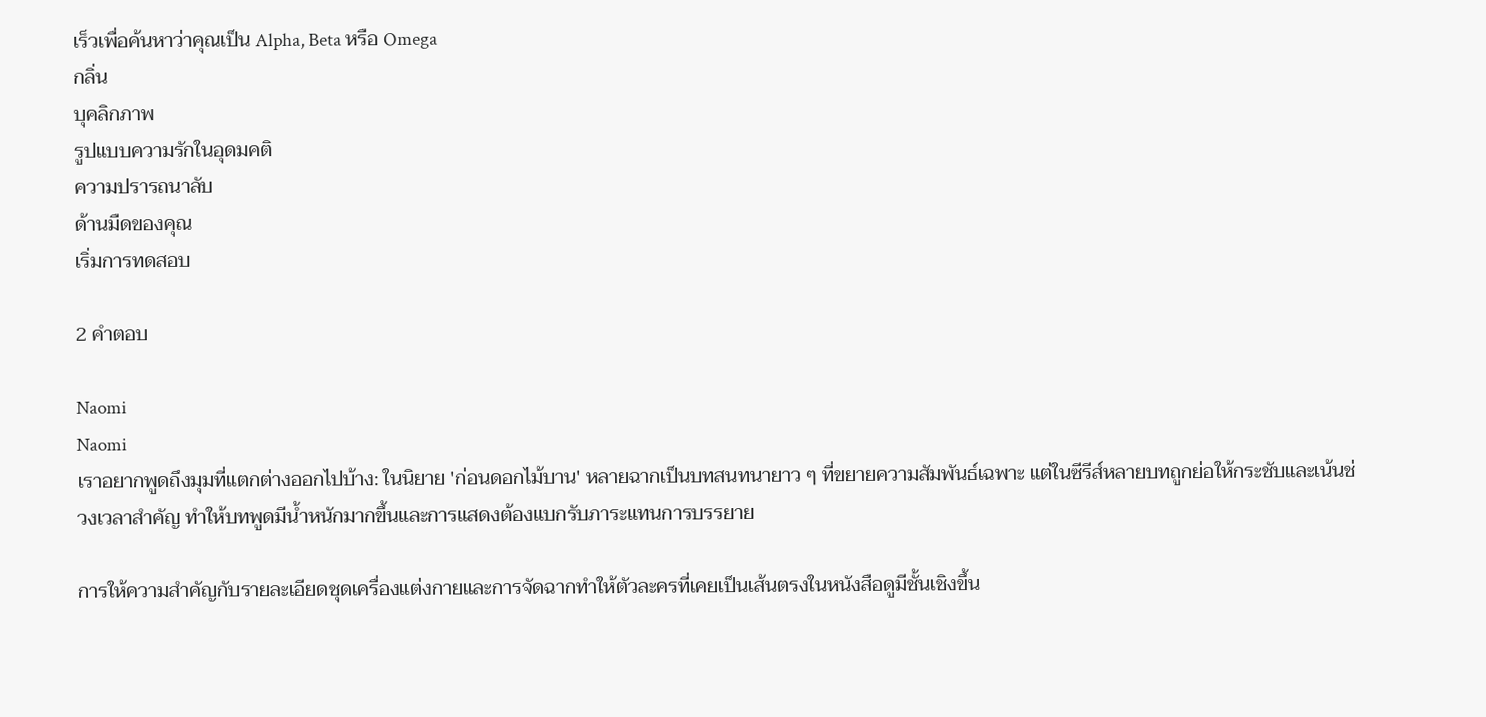เร็วเพื่อค้นหาว่าคุณเป็น Alpha, Beta หรือ Omega
กลิ่น
บุคลิกภาพ
รูปแบบความรักในอุดมคติ
ความปรารถนาลับ
ด้านมืดของคุณ
เริ่มการทดสอบ

2 คำตอบ

Naomi
Naomi
เราอยากพูดถึงมุมที่แตกต่างออกไปบ้าง: ในนิยาย 'ก่อนดอกไม้บาน' หลายฉากเป็นบทสนทนายาว ๆ ที่ขยายความสัมพันธ์เฉพาะ แต่ในซีรีส์หลายบทถูกย่อให้กระชับและเน้นช่วงเวลาสำคัญ ทำให้บทพูดมีน้ำหนักมากขึ้นและการแสดงต้องแบกรับภาระแทนการบรรยาย

การให้ความสำคัญกับรายละเอียดชุดเครื่องแต่งกายและการจัดฉากทำให้ตัวละครที่เคยเป็นเส้นตรงในหนังสือดูมีชั้นเชิงขึ้น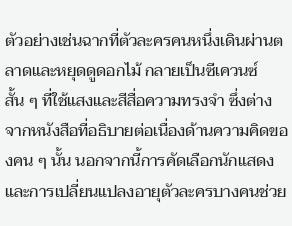ตัวอย่างเช่นฉากที่ตัวละครคนหนึ่งเดินผ่านตลาดและหยุดดูดอกไม้ กลายเป็นซีเควนซ์สั้น ๆ ที่ใช้แสงและสีสื่อความทรงจำ ซึ่งต่างจากหนังสือที่อธิบายต่อเนื่องด้านความคิดของคน ๆ นั้น นอกจากนี้การคัดเลือกนักแสดงและการเปลี่ยนแปลงอายุตัวละครบางคนช่วย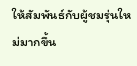ให้สัมพันธ์กับผู้ชมรุ่นใหม่มากขึ้น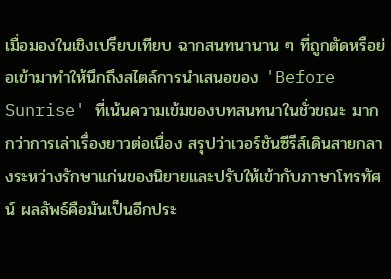เมื่อมองในเชิงเปรียบเทียบ ฉากสนทนานาน ๆ ที่ถูกตัดหรือย่อเข้ามาทำให้นึกถึงสไตล์การนำเสนอของ 'Before Sunrise' ที่เน้นความเข้มของบทสนทนาในชั่วขณะ มากกว่าการเล่าเรื่องยาวต่อเนื่อง สรุปว่าเวอร์ชันซีรีส์เดินสายกลางระหว่างรักษาแก่นของนิยายและปรับให้เข้ากับภาษาโทรทัศน์ ผลลัพธ์คือมันเป็นอีกประ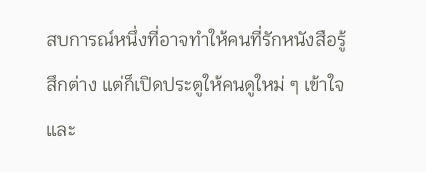สบการณ์หนึ่งที่อาจทำให้คนที่รักหนังสือรู้สึกต่าง แต่ก็เปิดประตูให้คนดูใหม่ ๆ เข้าใจและ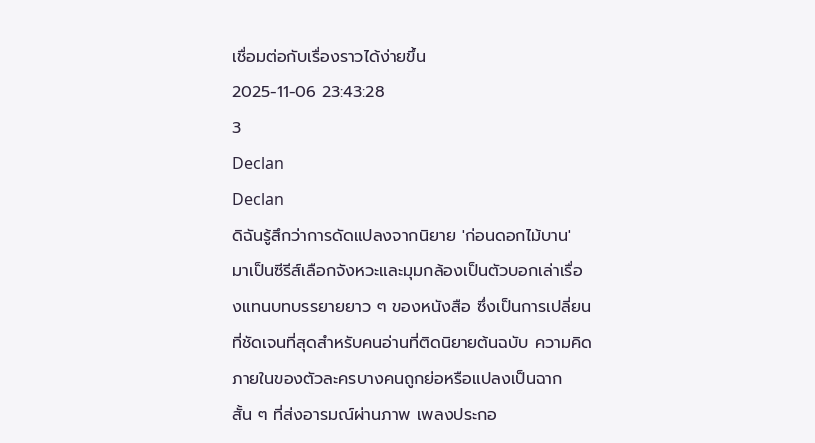เชื่อมต่อกับเรื่องราวได้ง่ายขึ้น
2025-11-06 23:43:28
3
Declan
Declan
ดิฉันรู้สึกว่าการดัดแปลงจากนิยาย 'ก่อนดอกไม้บาน' มาเป็นซีรีส์เลือกจังหวะและมุมกล้องเป็นตัวบอกเล่าเรื่องแทนบทบรรยายยาว ๆ ของหนังสือ ซึ่งเป็นการเปลี่ยนที่ชัดเจนที่สุดสำหรับคนอ่านที่ติดนิยายต้นฉบับ ความคิดภายในของตัวละครบางคนถูกย่อหรือแปลงเป็นฉากสั้น ๆ ที่ส่งอารมณ์ผ่านภาพ เพลงประกอ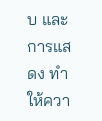บ และการแสดง ทำให้ควา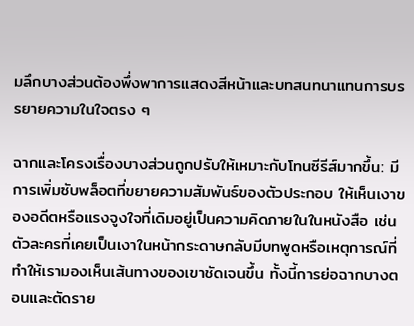มลึกบางส่วนต้องพึ่งพาการแสดงสีหน้าและบทสนทนาแทนการบรรยายความในใจตรง ๆ

ฉากและโครงเรื่องบางส่วนถูกปรับให้เหมาะกับโทนซีรีส์มากขึ้น: มีการเพิ่มซับพล็อตที่ขยายความสัมพันธ์ของตัวประกอบ ให้เห็นเงาของอดีตหรือแรงจูงใจที่เดิมอยู่เป็นความคิดภายในในหนังสือ เช่น ตัวละครที่เคยเป็นเงาในหน้ากระดาษกลับมีบทพูดหรือเหตุการณ์ที่ทำให้เรามองเห็นเส้นทางของเขาชัดเจนขึ้น ทั้งนี้การย่อฉากบางตอนและตัดราย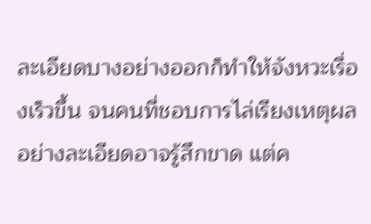ละเอียดบางอย่างออกก็ทำให้จังหวะเรื่องเร็วขึ้น จนคนที่ชอบการไล่เรียงเหตุผลอย่างละเอียดอาจรู้สึกขาด แต่ค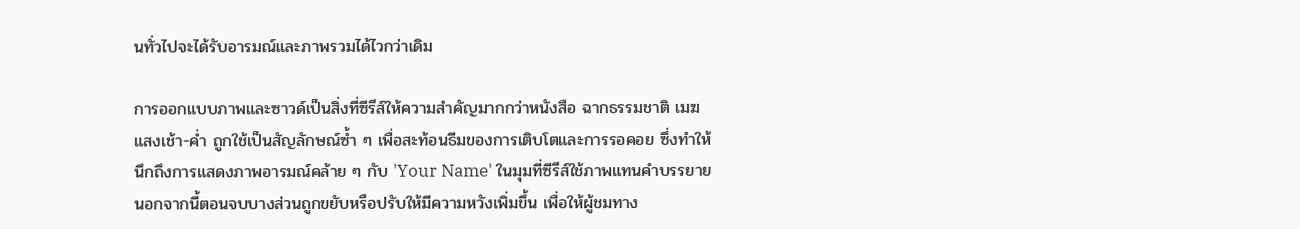นทั่วไปจะได้รับอารมณ์และภาพรวมได้ไวกว่าเดิม

การออกแบบภาพและซาวด์เป็นสิ่งที่ซีรีส์ให้ความสำคัญมากกว่าหนังสือ ฉากธรรมชาติ เมฆ แสงเช้า-ค่ำ ถูกใช้เป็นสัญลักษณ์ซ้ำ ๆ เพื่อสะท้อนธีมของการเติบโตและการรอคอย ซึ่งทำให้นึกถึงการแสดงภาพอารมณ์คล้าย ๆ กับ 'Your Name' ในมุมที่ซีรีส์ใช้ภาพแทนคำบรรยาย นอกจากนี้ตอนจบบางส่วนถูกขยับหรือปรับให้มีความหวังเพิ่มขึ้น เพื่อให้ผู้ชมทาง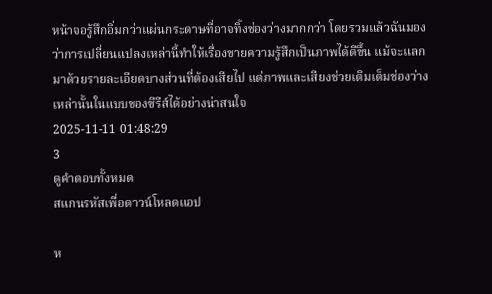หน้าจอรู้สึกอิ่มกว่าแผ่นกระดาษที่อาจทิ้งช่องว่างมากกว่า โดยรวมแล้วฉันมองว่าการเปลี่ยนแปลงเหล่านี้ทำให้เรื่องขายความรู้สึกเป็นภาพได้ดีขึ้น แม้จะแลกมาด้วยรายละเอียดบางส่วนที่ต้องเสียไป แต่ภาพและเสียงช่วยเติมเต็มช่องว่างเหล่านั้นในแบบของซีรีส์ได้อย่างน่าสนใจ
2025-11-11 01:48:29
3
ดูคำตอบทั้งหมด
สแกนรหัสเพื่อดาวน์โหลดแอป

ห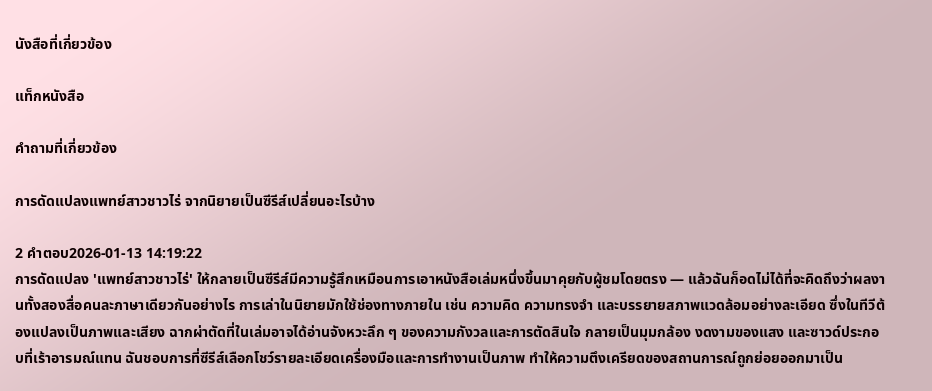นังสือที่เกี่ยวข้อง

แท็กหนังสือ

คำถามที่เกี่ยวข้อง

การดัดแปลงแพทย์สาวชาวไร่ จากนิยายเป็นซีรีส์เปลี่ยนอะไรบ้าง

2 คำตอบ2026-01-13 14:19:22
การดัดแปลง 'แพทย์สาวชาวไร่' ให้กลายเป็นซีรีส์มีความรู้สึกเหมือนการเอาหนังสือเล่มหนึ่งขึ้นมาคุยกับผู้ชมโดยตรง — แล้วฉันก็อดไม่ได้ที่จะคิดถึงว่าผลงานทั้งสองสื่อคนละภาษาเดียวกันอย่างไร การเล่าในนิยายมักใช้ช่องทางภายใน เช่น ความคิด ความทรงจำ และบรรยายสภาพแวดล้อมอย่างละเอียด ซึ่งในทีวีต้องแปลงเป็นภาพและเสียง ฉากผ่าตัดที่ในเล่มอาจได้อ่านจังหวะลึก ๆ ของความกังวลและการตัดสินใจ กลายเป็นมุมกล้อง งดงามของแสง และซาวด์ประกอบที่เร้าอารมณ์แทน ฉันชอบการที่ซีรีส์เลือกโชว์รายละเอียดเครื่องมือและการทำงานเป็นภาพ ทำให้ความตึงเครียดของสถานการณ์ถูกย่อยออกมาเป็น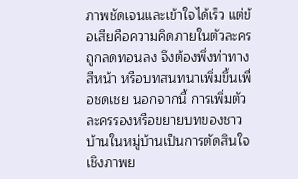ภาพชัดเจนและเข้าใจได้เร็ว แต่ข้อเสียคือความคิดภายในตัวละครถูกลดทอนลง จึงต้องพึ่งท่าทาง สีหน้า หรือบทสนทนาเพิ่มขึ้นเพื่อชดเชย นอกจากนี้ การเพิ่มตัวละครรองหรือขยายบทของชาวบ้านในหมู่บ้านเป็นการตัดสินใจเชิงภาพย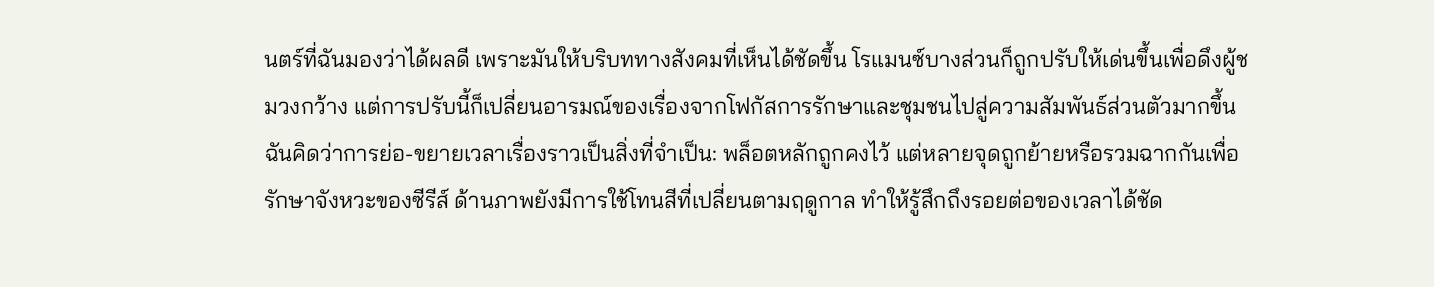นตร์ที่ฉันมองว่าได้ผลดี เพราะมันให้บริบททางสังคมที่เห็นได้ชัดขึ้น โรแมนซ์บางส่วนก็ถูกปรับให้เด่นขึ้นเพื่อดึงผู้ชมวงกว้าง แต่การปรับนี้ก็เปลี่ยนอารมณ์ของเรื่องจากโฟกัสการรักษาและชุมชนไปสู่ความสัมพันธ์ส่วนตัวมากขึ้น ฉันคิดว่าการย่อ-ขยายเวลาเรื่องราวเป็นสิ่งที่จำเป็น: พล็อตหลักถูกคงไว้ แต่หลายจุดถูกย้ายหรือรวมฉากกันเพื่อรักษาจังหวะของซีรีส์ ด้านภาพยังมีการใช้โทนสีที่เปลี่ยนตามฤดูกาล ทำให้รู้สึกถึงรอยต่อของเวลาได้ชัด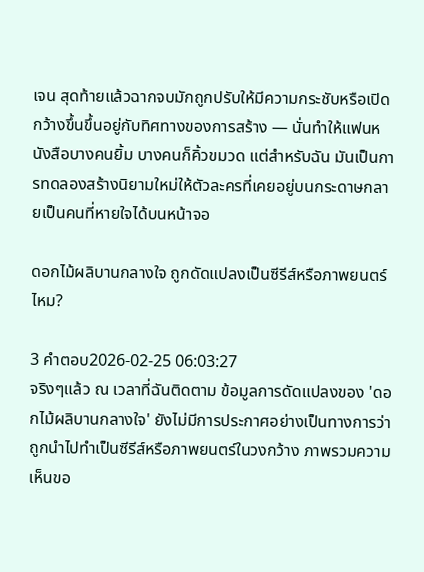เจน สุดท้ายแล้วฉากจบมักถูกปรับให้มีความกระชับหรือเปิดกว้างขึ้นขึ้นอยู่กับทิศทางของการสร้าง — นั่นทำให้แฟนหนังสือบางคนยิ้ม บางคนก็คิ้วขมวด แต่สำหรับฉัน มันเป็นการทดลองสร้างนิยามใหม่ให้ตัวละครที่เคยอยู่บนกระดาษกลายเป็นคนที่หายใจได้บนหน้าจอ

ดอกไม้ผลิบานกลางใจ ถูกดัดแปลงเป็นซีรีส์หรือภาพยนตร์ไหม?

3 คำตอบ2026-02-25 06:03:27
จริงๆแล้ว ณ เวลาที่ฉันติดตาม ข้อมูลการดัดแปลงของ 'ดอกไม้ผลิบานกลางใจ' ยังไม่มีการประกาศอย่างเป็นทางการว่าถูกนำไปทำเป็นซีรีส์หรือภาพยนตร์ในวงกว้าง ภาพรวมความเห็นขอ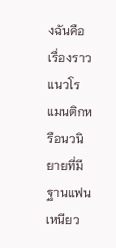งฉันคือ เรื่องราวแนวโรแมนติกหรือนวนิยายที่มีฐานแฟนเหนียว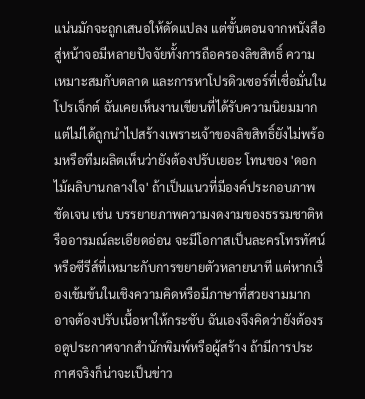แน่นมักจะถูกเสนอให้ดัดแปลง แต่ขั้นตอนจากหนังสือสู่หน้าจอมีหลายปัจจัยทั้งการถือครองลิขสิทธิ์ ความเหมาะสมกับตลาด และการหาโปรดิวเซอร์ที่เชื่อมั่นในโปรเจ็กต์ ฉันเคยเห็นงานเขียนที่ได้รับความนิยมมากแต่ไม่ได้ถูกนำไปสร้างเพราะเจ้าของลิขสิทธิ์ยังไม่พร้อมหรือทีมผลิตเห็นว่ายังต้องปรับเยอะ โทนของ 'ดอกไม้ผลิบานกลางใจ' ถ้าเป็นแนวที่มีองค์ประกอบภาพชัดเจน เช่น บรรยายภาพความงดงามของธรรมชาติหรืออารมณ์ละเอียดอ่อน จะมีโอกาสเป็นละครโทรทัศน์หรือซีรีส์ที่เหมาะกับการขยายตัวหลายนาที แต่หากเรื่องเข้มข้นในเชิงความคิดหรือมีภาษาที่สวยงามมาก อาจต้องปรับเนื้อหาให้กระชับ ฉันเองจึงคิดว่ายังต้องรอดูประกาศจากสำนักพิมพ์หรือผู้สร้าง ถ้ามีการประกาศจริงก็น่าจะเป็นข่าว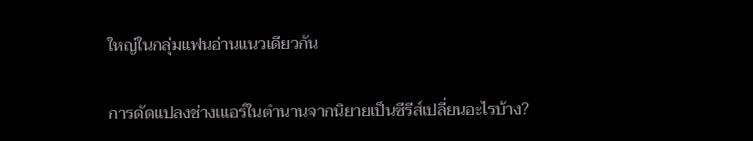ใหญ่ในกลุ่มแฟนอ่านแนวเดียวกัน

การดัดแปลงช่างเแอร์ในตำนานจากนิยายเป็นซีรีส์เปลี่ยนอะไรบ้าง?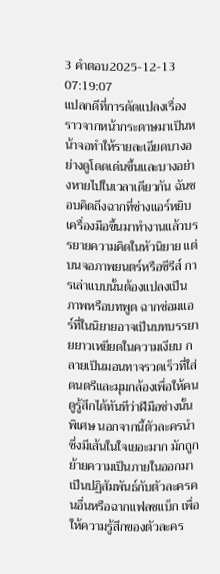3 คำตอบ2025-12-13 07:19:07
แปลกดีที่การดัดแปลงเรื่องราวจากหน้ากระดาษมาเป็นหน้าจอทำให้รายละเอียดบางอย่างดูโดดเด่นขึ้นและบางอย่างหายไปในเวลาเดียวกัน ฉันชอบคิดถึงฉากที่ช่างแอร์หยิบเครื่องมือขึ้นมาทำงานแล้วบรรยายความคิดในหัวนิยาย แต่บนจอภาพยนตร์หรือซีรีส์ การเล่าแบบนั้นต้องแปลงเป็นภาพหรือบทพูด ฉากซ่อมแอร์ที่ในนิยายอาจเป็นบทบรรยายยาวเหยียดในความเงียบ กลายเป็นมอนทาจรวดเร็วที่ใส่ดนตรีและมุมกล้องเพื่อให้คนดูรู้สึกได้ทันทีว่าฝีมือช่างนั้นพิเศษ นอกจากนี้ตัวละครนำซึ่งมีเส้นในใจเยอะมาก มักถูกย้ายความเป็นภายในออกมาเป็นปฏิสัมพันธ์กับตัวละครคนอื่นหรือฉากแฟลชแบ็ก เพื่อให้ความรู้สึกของตัวละคร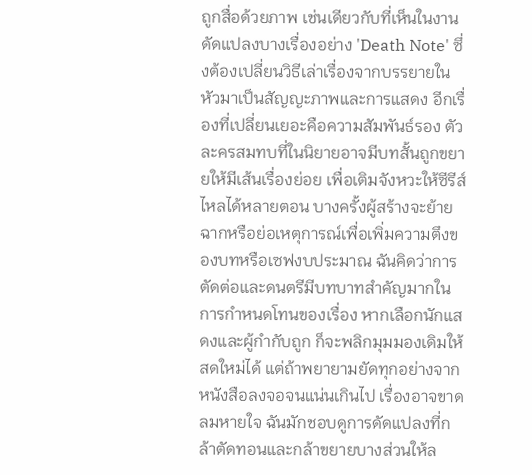ถูกสื่อด้วยภาพ เช่นเดียวกับที่เห็นในงานดัดแปลงบางเรื่องอย่าง 'Death Note' ซึ่งต้องเปลี่ยนวิธีเล่าเรื่องจากบรรยายในหัวมาเป็นสัญญะภาพและการแสดง อีกเรื่องที่เปลี่ยนเยอะคือความสัมพันธ์รอง ตัวละครสมทบที่ในนิยายอาจมีบทสั้นถูกขยายให้มีเส้นเรื่องย่อย เพื่อเติมจังหวะให้ซีรีส์ไหลได้หลายตอน บางครั้งผู้สร้างจะย้ายฉากหรือย่อเหตุการณ์เพื่อเพิ่มความตึงของบทหรือเซฟงบประมาณ ฉันคิดว่าการตัดต่อและดนตรีมีบทบาทสำคัญมากในการกำหนดโทนของเรื่อง หากเลือกนักแสดงและผู้กำกับถูก ก็จะพลิกมุมมองเดิมให้สดใหม่ได้ แต่ถ้าพยายามยัดทุกอย่างจากหนังสือลงจอจนแน่นเกินไป เรื่องอาจขาดลมหายใจ ฉันมักชอบดูการดัดแปลงที่กล้าตัดทอนและกล้าขยายบางส่วนให้ล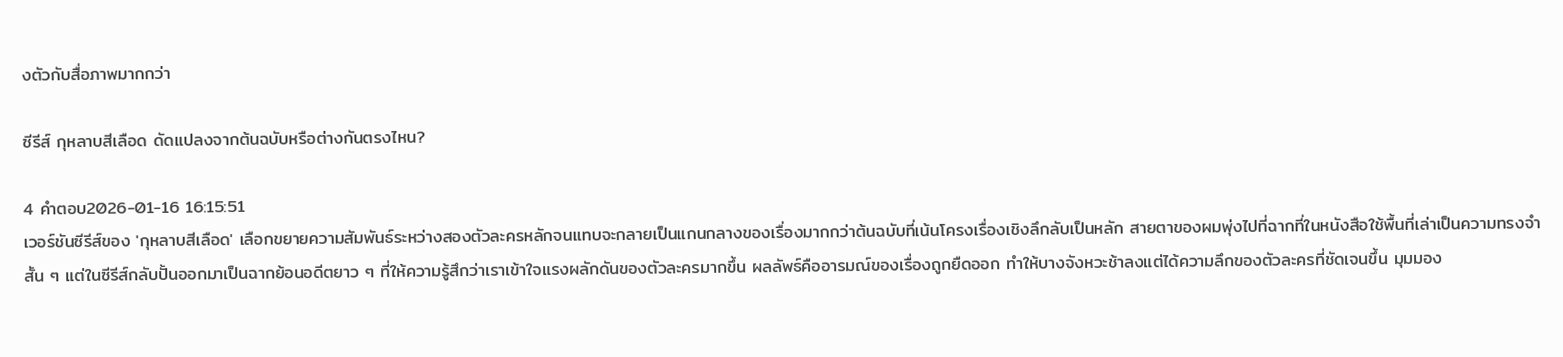งตัวกับสื่อภาพมากกว่า

ซีรีส์ กุหลาบสีเลือด ดัดแปลงจากต้นฉบับหรือต่างกันตรงไหน?

4 คำตอบ2026-01-16 16:15:51
เวอร์ชันซีรีส์ของ 'กุหลาบสีเลือด' เลือกขยายความสัมพันธ์ระหว่างสองตัวละครหลักจนแทบจะกลายเป็นแกนกลางของเรื่องมากกว่าต้นฉบับที่เน้นโครงเรื่องเชิงลึกลับเป็นหลัก สายตาของผมพุ่งไปที่ฉากที่ในหนังสือใช้พื้นที่เล่าเป็นความทรงจำสั้น ๆ แต่ในซีรีส์กลับปั้นออกมาเป็นฉากย้อนอดีตยาว ๆ ที่ให้ความรู้สึกว่าเราเข้าใจแรงผลักดันของตัวละครมากขึ้น ผลลัพธ์คืออารมณ์ของเรื่องถูกยืดออก ทำให้บางจังหวะช้าลงแต่ได้ความลึกของตัวละครที่ชัดเจนขึ้น มุมมอง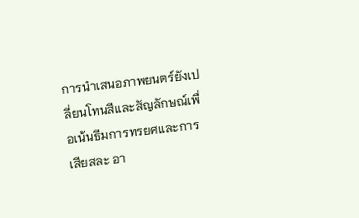การนำเสนอภาพยนตร์ยังเปลี่ยนโทนสีและสัญลักษณ์เพื่อเน้นธีมการทรยศและการเสียสละ อา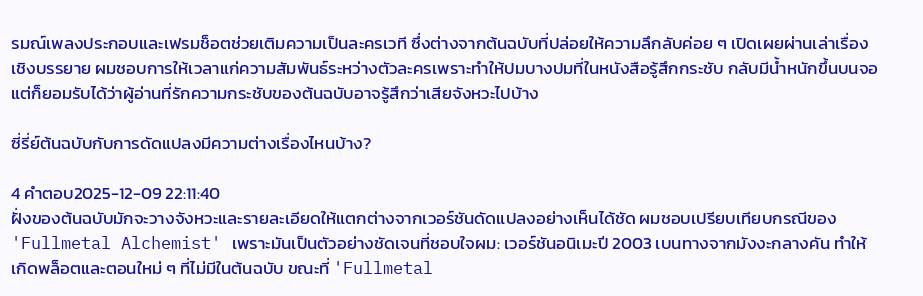รมณ์เพลงประกอบและเฟรมช็อตช่วยเติมความเป็นละครเวที ซึ่งต่างจากต้นฉบับที่ปล่อยให้ความลึกลับค่อย ๆ เปิดเผยผ่านเล่าเรื่องเชิงบรรยาย ผมชอบการให้เวลาแก่ความสัมพันธ์ระหว่างตัวละครเพราะทำให้ปมบางปมที่ในหนังสือรู้สึกกระชับ กลับมีน้ำหนักขึ้นบนจอ แต่ก็ยอมรับได้ว่าผู้อ่านที่รักความกระชับของต้นฉบับอาจรู้สึกว่าเสียจังหวะไปบ้าง

ซี่รี่ย์ต้นฉบับกับการดัดแปลงมีความต่างเรื่องไหนบ้าง?

4 คำตอบ2025-12-09 22:11:40
ฝั่งของต้นฉบับมักจะวางจังหวะและรายละเอียดให้แตกต่างจากเวอร์ชันดัดแปลงอย่างเห็นได้ชัด ผมชอบเปรียบเทียบกรณีของ 'Fullmetal Alchemist' เพราะมันเป็นตัวอย่างชัดเจนที่ชอบใจผม: เวอร์ชันอนิเมะปี 2003 เบนทางจากมังงะกลางคัน ทำให้เกิดพล็อตและตอนใหม่ ๆ ที่ไม่มีในต้นฉบับ ขณะที่ 'Fullmetal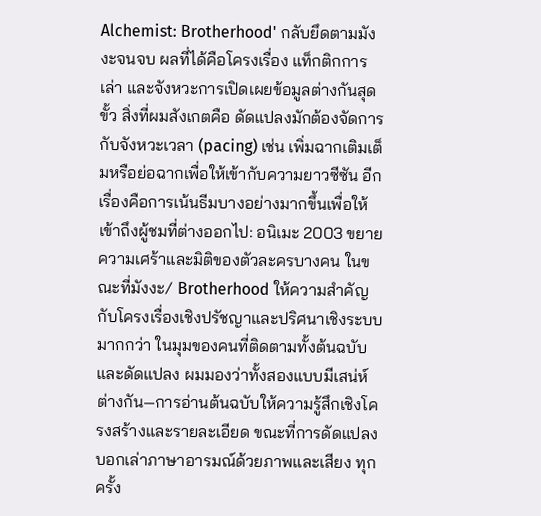Alchemist: Brotherhood' กลับยึดตามมังงะจนจบ ผลที่ได้คือโครงเรื่อง แท็กติกการเล่า และจังหวะการเปิดเผยข้อมูลต่างกันสุดขั้ว สิ่งที่ผมสังเกตคือ ดัดแปลงมักต้องจัดการกับจังหวะเวลา (pacing) เช่น เพิ่มฉากเติมเต็มหรือย่อฉากเพื่อให้เข้ากับความยาวซีซัน อีกเรื่องคือการเน้นธีมบางอย่างมากขึ้นเพื่อให้เข้าถึงผู้ชมที่ต่างออกไป: อนิเมะ 2003 ขยายความเศร้าและมิติของตัวละครบางคน ในขณะที่มังงะ/ Brotherhood ให้ความสำคัญกับโครงเรื่องเชิงปรัชญาและปริศนาเชิงระบบมากกว่า ในมุมของคนที่ติดตามทั้งต้นฉบับและดัดแปลง ผมมองว่าทั้งสองแบบมีเสน่ห์ต่างกัน—การอ่านต้นฉบับให้ความรู้สึกเชิงโครงสร้างและรายละเอียด ขณะที่การดัดแปลงบอกเล่าภาษาอารมณ์ด้วยภาพและเสียง ทุกครั้ง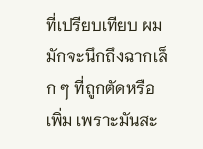ที่เปรียบเทียบ ผมมักจะนึกถึงฉากเล็ก ๆ ที่ถูกตัดหรือเพิ่ม เพราะมันสะ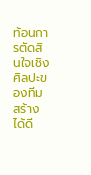ท้อนการตัดสินใจเชิงศิลปะของทีมสร้างได้ดี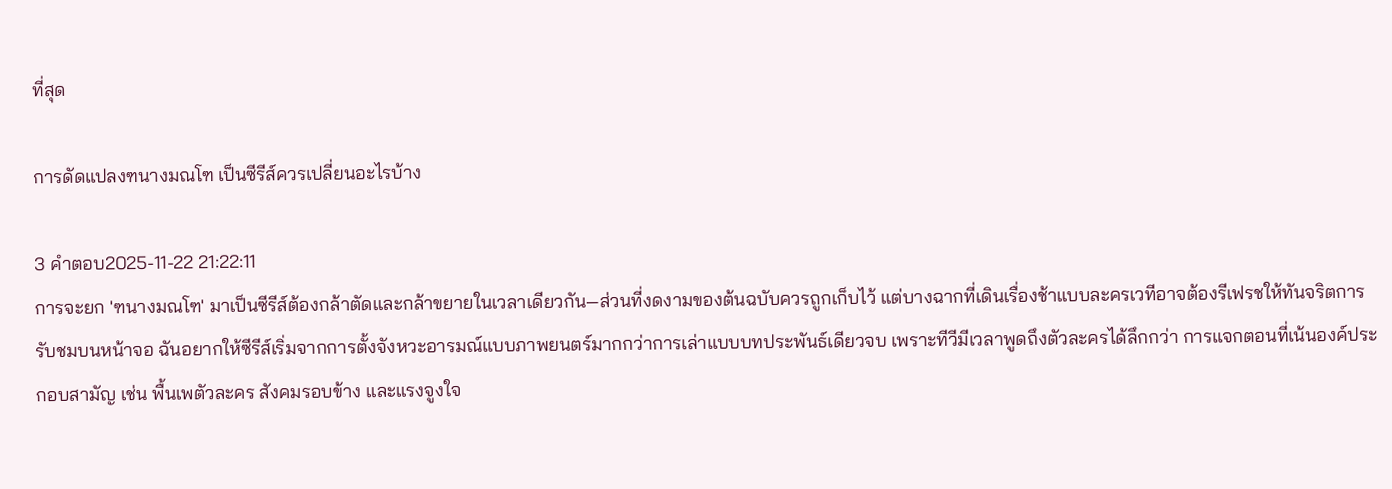ที่สุด

การดัดแปลงฑนางมณโฑ เป็นซีรีส์ควรเปลี่ยนอะไรบ้าง

3 คำตอบ2025-11-22 21:22:11
การจะยก 'ฑนางมณโฑ' มาเป็นซีรีส์ต้องกล้าตัดและกล้าขยายในเวลาเดียวกัน—ส่วนที่งดงามของต้นฉบับควรถูกเก็บไว้ แต่บางฉากที่เดินเรื่องช้าแบบละครเวทีอาจต้องรีเฟรชให้ทันจริตการรับชมบนหน้าจอ ฉันอยากให้ซีรีส์เริ่มจากการตั้งจังหวะอารมณ์แบบภาพยนตร์มากกว่าการเล่าแบบบทประพันธ์เดียวจบ เพราะทีวีมีเวลาพูดถึงตัวละครได้ลึกกว่า การแจกตอนที่เน้นองค์ประกอบสามัญ เช่น พื้นเพตัวละคร สังคมรอบข้าง และแรงจูงใจ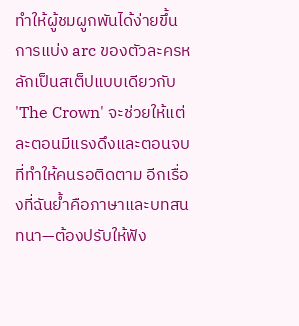ทำให้ผู้ชมผูกพันได้ง่ายขึ้น การแบ่ง arc ของตัวละครหลักเป็นสเต็ปแบบเดียวกับ 'The Crown' จะช่วยให้แต่ละตอนมีแรงดึงและตอนจบที่ทำให้คนรอติดตาม อีกเรื่องที่ฉันย้ำคือภาษาและบทสนทนา—ต้องปรับให้ฟัง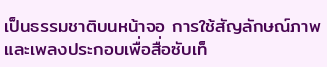เป็นธรรมชาติบนหน้าจอ การใช้สัญลักษณ์ภาพและเพลงประกอบเพื่อสื่อซับเท็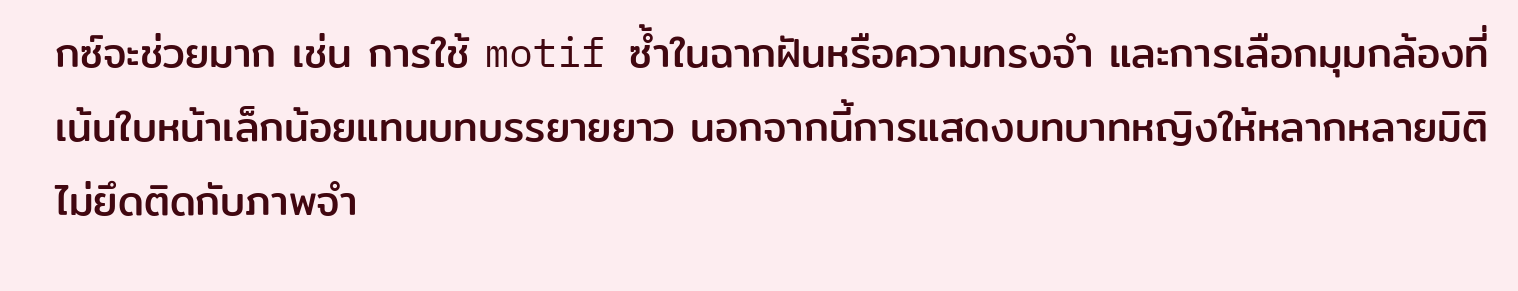กซ์จะช่วยมาก เช่น การใช้ motif ซ้ำในฉากฝันหรือความทรงจำ และการเลือกมุมกล้องที่เน้นใบหน้าเล็กน้อยแทนบทบรรยายยาว นอกจากนี้การแสดงบทบาทหญิงให้หลากหลายมิติ ไม่ยึดติดกับภาพจำ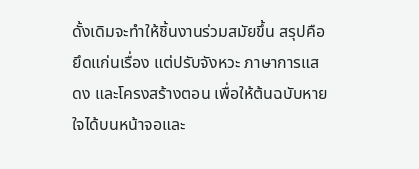ดั้งเดิมจะทำให้ชิ้นงานร่วมสมัยขึ้น สรุปคือยึดแก่นเรื่อง แต่ปรับจังหวะ ภาษาการแสดง และโครงสร้างตอน เพื่อให้ต้นฉบับหายใจได้บนหน้าจอและ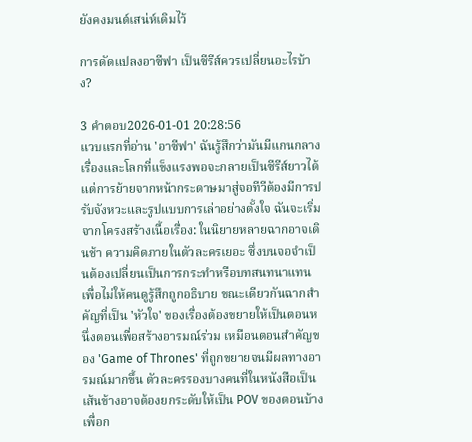ยังคงมนต์เสน่ห์เดิมไว้

การดัดแปลงอาซีฟา เป็นซีรีส์ควรเปลี่ยนอะไรบ้าง?

3 คำตอบ2026-01-01 20:28:56
แวบแรกที่อ่าน 'อาซีฟา' ฉันรู้สึกว่ามันมีแกนกลางเรื่องและโลกที่แข็งแรงพอจะกลายเป็นซีรีส์ยาวได้ แต่การย้ายจากหน้ากระดาษมาสู่จอทีวีต้องมีการปรับจังหวะและรูปแบบการเล่าอย่างตั้งใจ ฉันจะเริ่มจากโครงสร้างเนื้อเรื่อง: ในนิยายหลายฉากอาจเดินช้า ความคิดภายในตัวละครเยอะ ซึ่งบนจอจำเป็นต้องเปลี่ยนเป็นการกระทำหรือบทสนทนาแทน เพื่อไม่ให้คนดูรู้สึกถูกอธิบาย ขณะเดียวกันฉากสำคัญที่เป็น 'หัวใจ' ของเรื่องต้องขยายให้เป็นตอนหนึ่งตอนเพื่อสร้างอารมณ์ร่วม เหมือนตอนสำคัญของ 'Game of Thrones' ที่ถูกขยายจนมีผลทางอารมณ์มากขึ้น ตัวละครรองบางคนที่ในหนังสือเป็นเส้นข้างอาจต้องยกระดับให้เป็น POV ของตอนบ้าง เพื่อก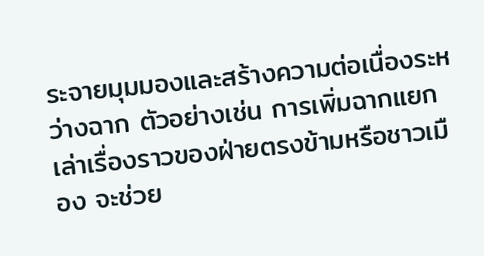ระจายมุมมองและสร้างความต่อเนื่องระหว่างฉาก ตัวอย่างเช่น การเพิ่มฉากแยกเล่าเรื่องราวของฝ่ายตรงข้ามหรือชาวเมือง จะช่วย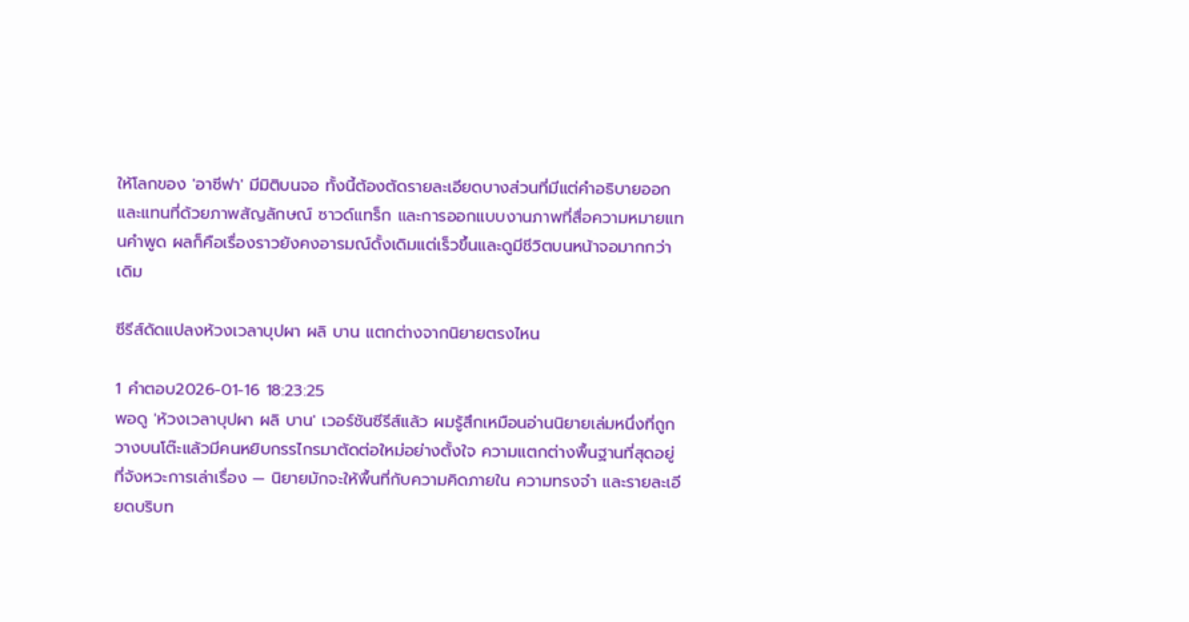ให้โลกของ 'อาซีฟา' มีมิติบนจอ ทั้งนี้ต้องตัดรายละเอียดบางส่วนที่มีแต่คำอธิบายออก และแทนที่ด้วยภาพสัญลักษณ์ ซาวด์แทร็ก และการออกแบบงานภาพที่สื่อความหมายแทนคำพูด ผลก็คือเรื่องราวยังคงอารมณ์ดั้งเดิมแต่เร็วขึ้นและดูมีชีวิตบนหน้าจอมากกว่าเดิม

ซีรีส์ดัดแปลงห้วงเวลาบุปผา ผลิ บาน แตกต่างจากนิยายตรงไหน

1 คำตอบ2026-01-16 18:23:25
พอดู 'ห้วงเวลาบุปผา ผลิ บาน' เวอร์ชันซีรีส์แล้ว ผมรู้สึกเหมือนอ่านนิยายเล่มหนึ่งที่ถูกวางบนโต๊ะแล้วมีคนหยิบกรรไกรมาตัดต่อใหม่อย่างตั้งใจ ความแตกต่างพื้นฐานที่สุดอยู่ที่จังหวะการเล่าเรื่อง — นิยายมักจะให้พื้นที่กับความคิดภายใน ความทรงจำ และรายละเอียดบริบท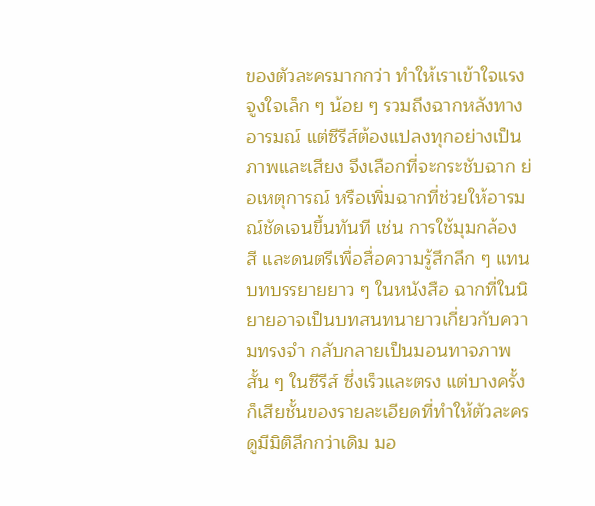ของตัวละครมากกว่า ทำให้เราเข้าใจแรงจูงใจเล็ก ๆ น้อย ๆ รวมถึงฉากหลังทางอารมณ์ แต่ซีรีส์ต้องแปลงทุกอย่างเป็นภาพและเสียง จึงเลือกที่จะกระชับฉาก ย่อเหตุการณ์ หรือเพิ่มฉากที่ช่วยให้อารมณ์ชัดเจนขึ้นทันที เช่น การใช้มุมกล้อง สี และดนตรีเพื่อสื่อความรู้สึกลึก ๆ แทนบทบรรยายยาว ๆ ในหนังสือ ฉากที่ในนิยายอาจเป็นบทสนทนายาวเกี่ยวกับความทรงจำ กลับกลายเป็นมอนทาจภาพสั้น ๆ ในซีรีส์ ซึ่งเร็วและตรง แต่บางครั้งก็เสียชั้นของรายละเอียดที่ทำให้ตัวละครดูมีมิติลึกกว่าเดิม มอ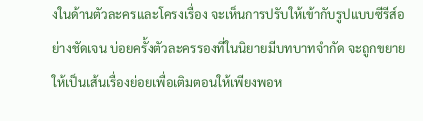งในด้านตัวละครและโครงเรื่อง จะเห็นการปรับให้เข้ากับรูปแบบซีรีส์อย่างชัดเจน บ่อยครั้งตัวละครรองที่ในนิยายมีบทบาทจำกัด จะถูกขยายให้เป็นเส้นเรื่องย่อยเพื่อเติมตอนให้เพียงพอห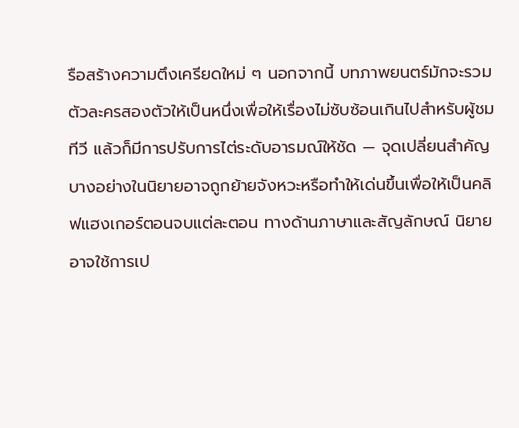รือสร้างความตึงเครียดใหม่ ๆ นอกจากนี้ บทภาพยนตร์มักจะรวมตัวละครสองตัวให้เป็นหนึ่งเพื่อให้เรื่องไม่ซับซ้อนเกินไปสำหรับผู้ชมทีวี แล้วก็มีการปรับการไต่ระดับอารมณ์ให้ชัด — จุดเปลี่ยนสำคัญบางอย่างในนิยายอาจถูกย้ายจังหวะหรือทำให้เด่นขึ้นเพื่อให้เป็นคลิฟแฮงเกอร์ตอนจบแต่ละตอน ทางด้านภาษาและสัญลักษณ์ นิยายอาจใช้การเป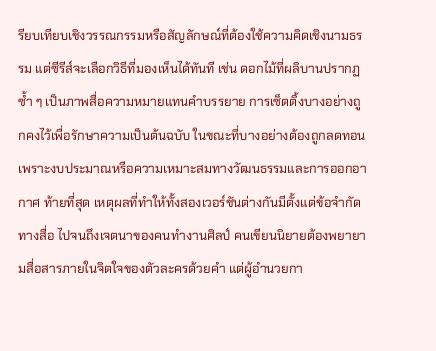รียบเทียบเชิงวรรณกรรมหรือสัญลักษณ์ที่ต้องใช้ความคิดเชิงนามธรรม แต่ซีรีส์จะเลือกวิธีที่มองเห็นได้ทันที เช่น ดอกไม้ที่ผลิบานปรากฏซ้ำ ๆ เป็นภาพสื่อความหมายแทนคำบรรยาย การเซ็ตติ้งบางอย่างถูกคงไว้เพื่อรักษาความเป็นต้นฉบับ ในขณะที่บางอย่างต้องถูกลดทอนเพราะงบประมาณหรือความเหมาะสมทางวัฒนธรรมและการออกอากาศ ท้ายที่สุด เหตุผลที่ทำให้ทั้งสองเวอร์ชันต่างกันมีตั้งแต่ข้อจำกัดทางสื่อ ไปจนถึงเจตนาของคนทำงานศิลป์ คนเขียนนิยายต้องพยายามสื่อสารภายในจิตใจของตัวละครด้วยคำ แต่ผู้อำนวยกา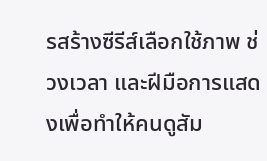รสร้างซีรีส์เลือกใช้ภาพ ช่วงเวลา และฝีมือการแสดงเพื่อทำให้คนดูสัม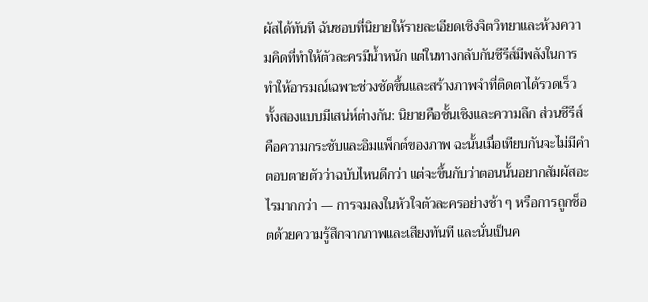ผัสได้ทันที ฉันชอบที่นิยายให้รายละเอียดเชิงจิตวิทยาและห้วงความคิดที่ทำให้ตัวละครมีน้ำหนัก แต่ในทางกลับกันซีรีส์มีพลังในการทำให้อารมณ์เฉพาะช่วงชัดขึ้นและสร้างภาพจำที่ติดตาได้รวดเร็ว ทั้งสองแบบมีเสน่ห์ต่างกัน: นิยายคือชั้นเชิงและความลึก ส่วนซีรีส์คือความกระชับและอิมแพ็กต์ของภาพ ฉะนั้นเมื่อเทียบกันจะไม่มีคำตอบตายตัวว่าฉบับไหนดีกว่า แต่จะขึ้นกับว่าตอนนั้นอยากสัมผัสอะไรมากกว่า — การจมลงในหัวใจตัวละครอย่างช้า ๆ หรือการถูกช็อตด้วยความรู้สึกจากภาพและเสียงทันที และนั่นเป็นค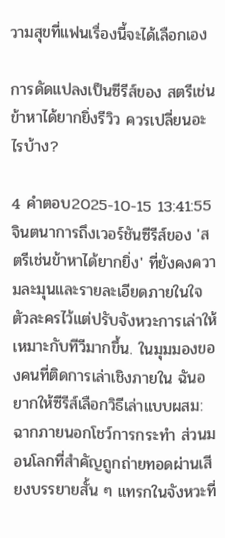วามสุขที่แฟนเรื่องนี้จะได้เลือกเอง

การดัดแปลงเป็นซีรีส์ของ สตรีเช่นข้าหาได้ยากยิ่งรีวิว ควรเปลี่ยนอะไรบ้าง?

4 คำตอบ2025-10-15 13:41:55
จินตนาการถึงเวอร์ชันซีรีส์ของ 'สตรีเช่นข้าหาได้ยากยิ่ง' ที่ยังคงความละมุนและรายละเอียดภายในใจตัวละครไว้แต่ปรับจังหวะการเล่าให้เหมาะกับทีวีมากขึ้น. ในมุมมองของคนที่ติดการเล่าเชิงภายใน ฉันอยากให้ซีรีส์เลือกวิธีเล่าแบบผสม: ฉากภายนอกโชว์การกระทำ ส่วนมอนโลกที่สำคัญถูกถ่ายทอดผ่านเสียงบรรยายสั้น ๆ แทรกในจังหวะที่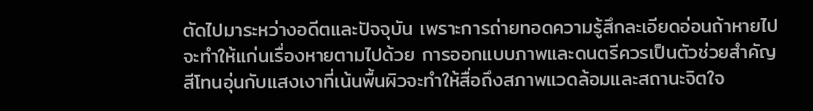ตัดไปมาระหว่างอดีตและปัจจุบัน เพราะการถ่ายทอดความรู้สึกละเอียดอ่อนถ้าหายไปจะทำให้แก่นเรื่องหายตามไปด้วย การออกแบบภาพและดนตรีควรเป็นตัวช่วยสำคัญ สีโทนอุ่นกับแสงเงาที่เน้นพื้นผิวจะทำให้สื่อถึงสภาพแวดล้อมและสถานะจิตใจ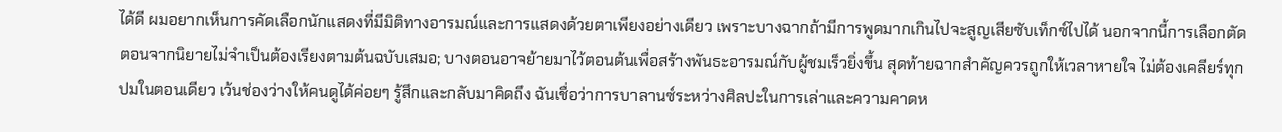ได้ดี ผมอยากเห็นการคัดเลือกนักแสดงที่มีมิติทางอารมณ์และการแสดงด้วยตาเพียงอย่างเดียว เพราะบางฉากถ้ามีการพูดมากเกินไปจะสูญเสียซับเท็กซ์ไปได้ นอกจากนี้การเลือกตัดตอนจากนิยายไม่จำเป็นต้องเรียงตามต้นฉบับเสมอ; บางตอนอาจย้ายมาไว้ตอนต้นเพื่อสร้างพันธะอารมณ์กับผู้ชมเร็วยิ่งขึ้น สุดท้ายฉากสำคัญควรถูกให้เวลาหายใจ ไม่ต้องเคลียร์ทุกปมในตอนเดียว เว้นช่องว่างให้คนดูได้ค่อยๆ รู้สึกและกลับมาคิดถึง ฉันเชื่อว่าการบาลานซ์ระหว่างศิลปะในการเล่าและความคาดห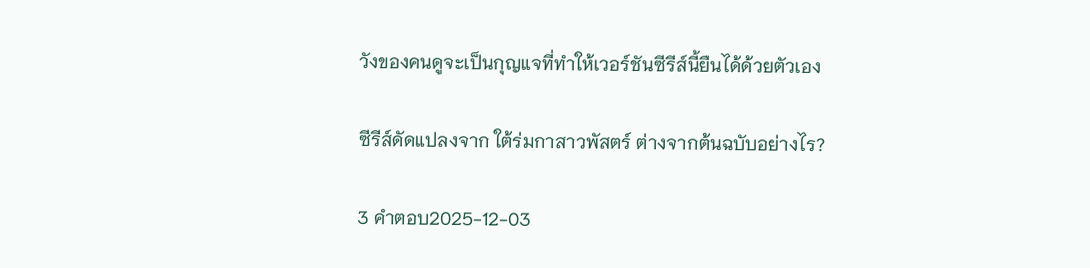วังของคนดูจะเป็นกุญแจที่ทำให้เวอร์ชันซีรีส์นี้ยืนได้ด้วยตัวเอง

ซีรีส์ดัดแปลงจาก ใต้ร่มกาสาวพัสตร์ ต่างจากต้นฉบับอย่างไร?

3 คำตอบ2025-12-03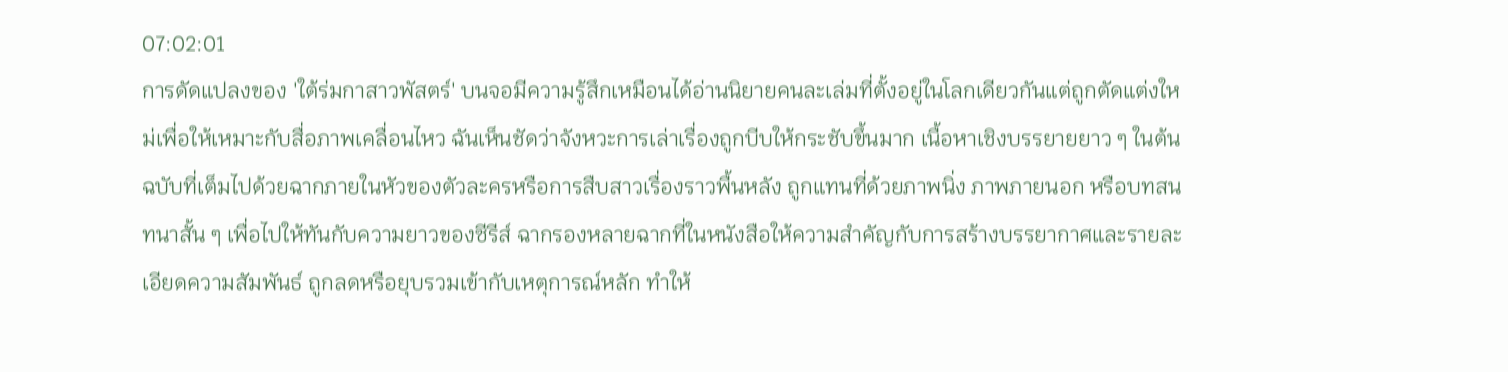07:02:01
การดัดแปลงของ 'ใต้ร่มกาสาวพัสตร์' บนจอมีความรู้สึกเหมือนได้อ่านนิยายคนละเล่มที่ตั้งอยู่ในโลกเดียวกันแต่ถูกตัดแต่งใหม่เพื่อให้เหมาะกับสื่อภาพเคลื่อนไหว ฉันเห็นชัดว่าจังหวะการเล่าเรื่องถูกบีบให้กระชับขึ้นมาก เนื้อหาเชิงบรรยายยาว ๆ ในต้นฉบับที่เต็มไปด้วยฉากภายในหัวของตัวละครหรือการสืบสาวเรื่องราวพื้นหลัง ถูกแทนที่ด้วยภาพนิ่ง ภาพภายนอก หรือบทสนทนาสั้น ๆ เพื่อไปให้ทันกับความยาวของซีรีส์ ฉากรองหลายฉากที่ในหนังสือให้ความสำคัญกับการสร้างบรรยากาศและรายละเอียดความสัมพันธ์ ถูกลดหรือยุบรวมเข้ากับเหตุการณ์หลัก ทำให้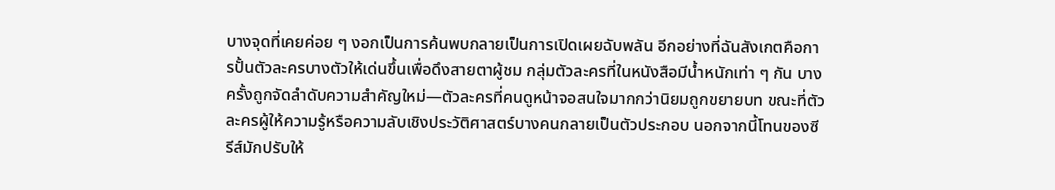บางจุดที่เคยค่อย ๆ งอกเป็นการค้นพบกลายเป็นการเปิดเผยฉับพลัน อีกอย่างที่ฉันสังเกตคือการปั้นตัวละครบางตัวให้เด่นขึ้นเพื่อดึงสายตาผู้ชม กลุ่มตัวละครที่ในหนังสือมีน้ำหนักเท่า ๆ กัน บางครั้งถูกจัดลำดับความสำคัญใหม่—ตัวละครที่คนดูหน้าจอสนใจมากกว่านิยมถูกขยายบท ขณะที่ตัวละครผู้ให้ความรู้หรือความลับเชิงประวัติศาสตร์บางคนกลายเป็นตัวประกอบ นอกจากนี้โทนของซีรีส์มักปรับให้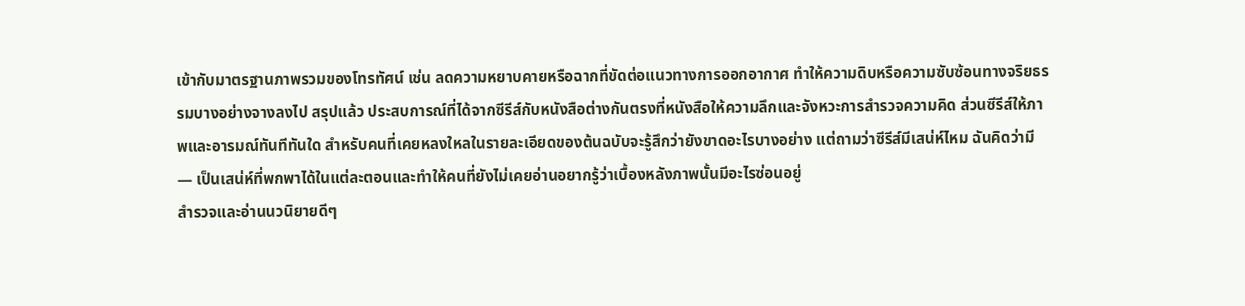เข้ากับมาตรฐานภาพรวมของโทรทัศน์ เช่น ลดความหยาบคายหรือฉากที่ขัดต่อแนวทางการออกอากาศ ทำให้ความดิบหรือความซับซ้อนทางจริยธรรมบางอย่างจางลงไป สรุปแล้ว ประสบการณ์ที่ได้จากซีรีส์กับหนังสือต่างกันตรงที่หนังสือให้ความลึกและจังหวะการสำรวจความคิด ส่วนซีรีส์ให้ภาพและอารมณ์ทันทีทันใด สำหรับคนที่เคยหลงใหลในรายละเอียดของต้นฉบับจะรู้สึกว่ายังขาดอะไรบางอย่าง แต่ถามว่าซีรีส์มีเสน่ห์ไหม ฉันคิดว่ามี — เป็นเสน่ห์ที่พกพาได้ในแต่ละตอนและทำให้คนที่ยังไม่เคยอ่านอยากรู้ว่าเบื้องหลังภาพนั้นมีอะไรซ่อนอยู่
สำรวจและอ่านนวนิยายดีๆ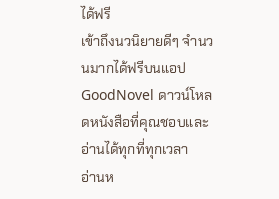ได้ฟรี
เข้าถึงนวนิยายดีๆ จำนวนมากได้ฟรีบนแอป GoodNovel ดาวน์โหลดหนังสือที่คุณชอบและอ่านได้ทุกที่ทุกเวลา
อ่านห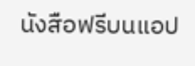นังสือฟรีบนแอป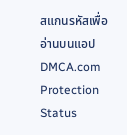สแกนรหัสเพื่ออ่านบนแอป
DMCA.com Protection Status